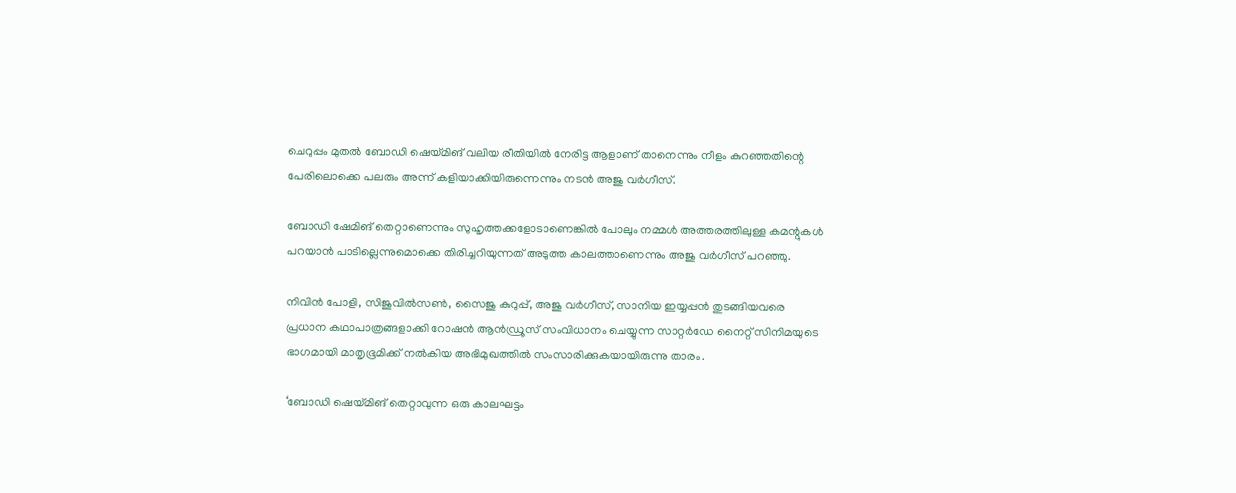ചെറുപ്പം മുതല്‍ ബോഡി ഷെയ്മിങ് വലിയ രീതിയില്‍ നേരിട്ട ആളാണ് താനെന്നും നീളം കുറഞ്ഞതിന്റെ പേരിലൊക്കെ പലരും അന്ന് കളിയാക്കിയിരുന്നെന്നും നടന്‍ അജു വര്‍ഗീസ്.

ബോഡി ഷേമിങ് തെറ്റാണെന്നും സുഹൃത്തക്കളോടാണെങ്കില്‍ പോലും നമ്മള്‍ അത്തരത്തിലുള്ള കമന്റുകള്‍ പറയാന്‍ പാടില്ലെന്നുമൊക്കെ തിരിച്ചറിയുന്നത് അടുത്ത കാലത്താണെന്നും അജു വര്‍ഗീസ് പറഞ്ഞു.

നിവിന്‍ പോളി, സിജുവില്‍സണ്‍, സൈജു കുറുപ്പ്, അജു വര്‍ഗീസ്, സാനിയ ഇയ്യപ്പന്‍ തുടങ്ങിയവരെ പ്രധാന കഥാപാത്രങ്ങളാക്കി റോഷന്‍ ആന്‍ഡ്രൂസ് സംവിധാനം ചെയ്യുന്ന സാറ്റര്‍ഡേ നൈറ്റ് സിനിമയുടെ ഭാഗമായി മാതൃഭൂമിക്ക് നല്‍കിയ അഭിമുഖത്തില്‍ സംസാരിക്കുകയായിരുന്നു താരം.

‘ബോഡി ഷെയ്മിങ് തെറ്റാവുന്ന ഒരു കാലഘട്ടം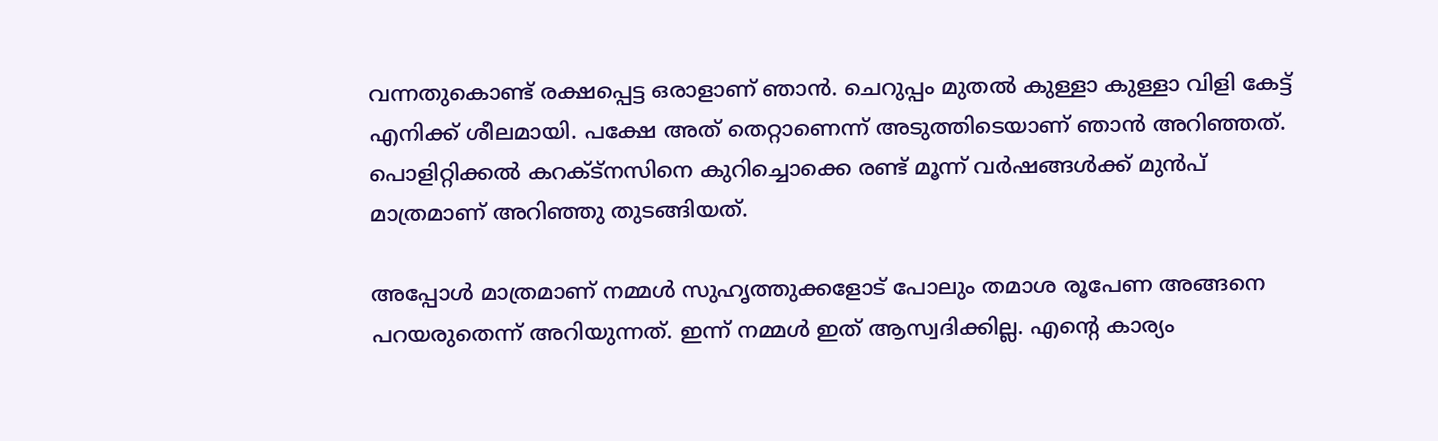വന്നതുകൊണ്ട് രക്ഷപ്പെട്ട ഒരാളാണ് ഞാന്‍. ചെറുപ്പം മുതല്‍ കുള്ളാ കുള്ളാ വിളി കേട്ട് എനിക്ക് ശീലമായി. പക്ഷേ അത് തെറ്റാണെന്ന് അടുത്തിടെയാണ് ഞാന്‍ അറിഞ്ഞത്. പൊളിറ്റിക്കല്‍ കറക്ട്‌നസിനെ കുറിച്ചൊക്കെ രണ്ട് മൂന്ന് വര്‍ഷങ്ങള്‍ക്ക് മുന്‍പ് മാത്രമാണ് അറിഞ്ഞു തുടങ്ങിയത്.

അപ്പോള്‍ മാത്രമാണ് നമ്മള്‍ സുഹൃത്തുക്കളോട് പോലും തമാശ രൂപേണ അങ്ങനെ പറയരുതെന്ന് അറിയുന്നത്. ഇന്ന് നമ്മള്‍ ഇത് ആസ്വദിക്കില്ല. എന്റെ കാര്യം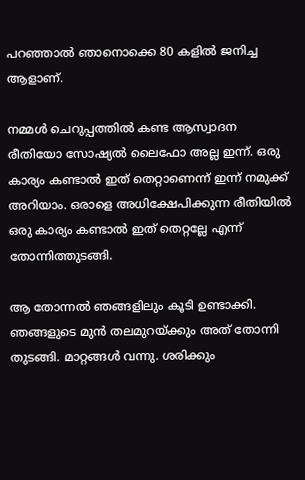പറഞ്ഞാല്‍ ഞാനൊക്കെ 80 കളില്‍ ജനിച്ച ആളാണ്.

നമ്മള്‍ ചെറുപ്പത്തില്‍ കണ്ട ആസ്വാദന രീതിയോ സോഷ്യല്‍ ലൈഫോ അല്ല ഇന്ന്. ഒരു കാര്യം കണ്ടാല്‍ ഇത് തെറ്റാണെന്ന് ഇന്ന് നമുക്ക് അറിയാം. ഒരാളെ അധിക്ഷേപിക്കുന്ന രീതിയില്‍ ഒരു കാര്യം കണ്ടാല്‍ ഇത് തെറ്റല്ലേ എന്ന് തോന്നിത്തുടങ്ങി.

ആ തോന്നല്‍ ഞങ്ങളിലും കൂടി ഉണ്ടാക്കി. ഞങ്ങളുടെ മുന്‍ തലമുറയ്ക്കും അത് തോന്നി തുടങ്ങി. മാറ്റങ്ങള്‍ വന്നു. ശരിക്കും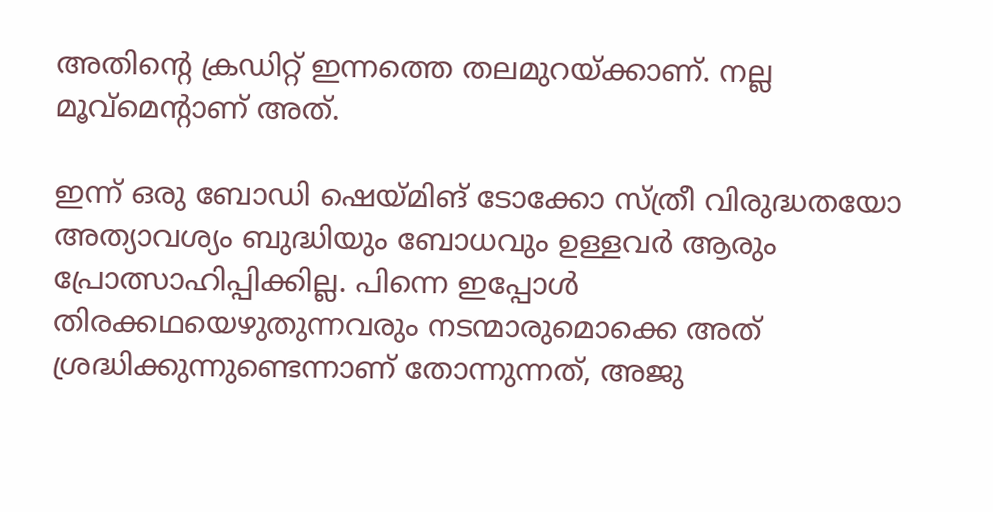അതിന്റെ ക്രഡിറ്റ് ഇന്നത്തെ തലമുറയ്ക്കാണ്. നല്ല മൂവ്‌മെന്റാണ് അത്.

ഇന്ന് ഒരു ബോഡി ഷെയ്മിങ് ടോക്കോ സ്ത്രീ വിരുദ്ധതയോ അത്യാവശ്യം ബുദ്ധിയും ബോധവും ഉള്ളവര്‍ ആരും പ്രോത്സാഹിപ്പിക്കില്ല. പിന്നെ ഇപ്പോള്‍ തിരക്കഥയെഴുതുന്നവരും നടന്മാരുമൊക്കെ അത് ശ്രദ്ധിക്കുന്നുണ്ടെന്നാണ് തോന്നുന്നത്, അജു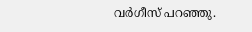വര്‍ഗീസ് പറഞ്ഞു.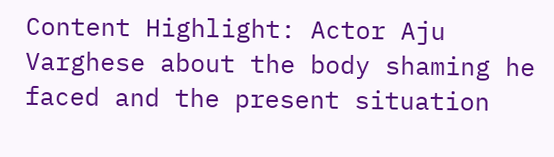Content Highlight: Actor Aju Varghese about the body shaming he faced and the present situation